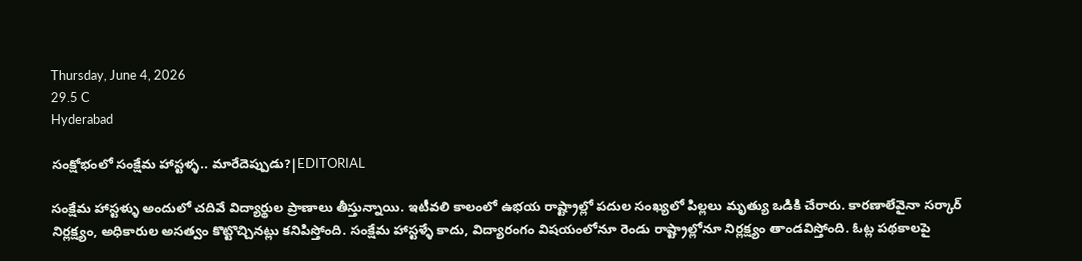Thursday, June 4, 2026
29.5 C
Hyderabad

సంక్షోభంలో సంక్షేమ హాస్టళ్ళ.. మారేదెప్పుడు?|EDITORIAL

సంక్షేమ హాస్టళ్ళు అందులో చదివే విద్యార్థుల ప్రాణాలు తీస్తున్నాయి. ఇటీవలి కాలంలో ఉభయ రాష్ట్రాల్లో పదుల సంఖ్యలో పిల్లలు మృత్యు ఒడికి చేరారు. కారణాలేవైనా సర్కార్‌ నిర్లక్ష్యం, అధికారుల అసత్వం కొట్టొచ్చినట్లు కనిపిస్తోంది. సంక్షేమ హాస్టళ్ళే కాదు, విద్యారంగం విషయంలోనూ రెండు రాష్ట్రాల్లోనూ నిర్లక్ష్యం తాండవిస్తోంది. ఓట్ల పథకాలపై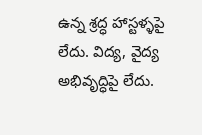ఉన్న శ్రద్ధ హాస్టళ్ళపై లేదు. విద్య, వైద్య అభివృద్ధిపై లేదు.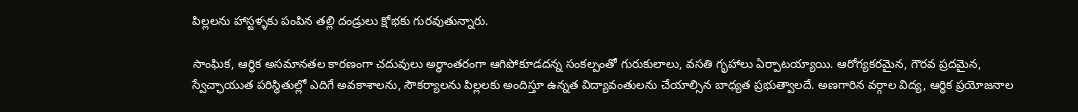పిల్లలను హాస్టళ్ళకు పంపిన తల్లి దండ్రులు క్షోభకు గురవుతున్నారు.

సాంఘిక, ఆర్థిక అసమానతల కారణంగా చదువులు అర్థాంతరంగా ఆగిపోకూడదన్న సంకల్పంతో గురుకులాలు, వసతి గృహాలు ఏర్పాటయ్యాయి. ఆరోగ్యకరమైన, గౌరవ ప్రదమైన, స్వేచ్ఛాయుత పరిస్థితుల్లో ఎదిగే అవకాశాలను, సౌకర్యాలను పిల్లలకు అందిస్తూ ఉన్నత విద్యావంతులను చేయాల్సిన బాధ్యత ప్రభుత్వాలదే. అణగారిన వర్గాల విద్య, ఆర్థిక ప్రయోజనాల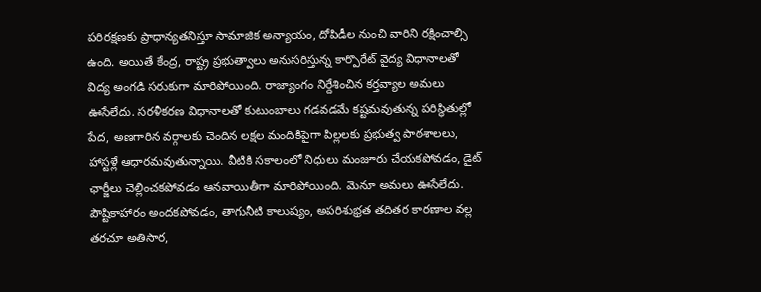పరిరక్షణకు ప్రాధాన్యతనిస్తూ సామాజిక అన్యాయం, దోపిడీల నుంచి వారిని రక్షించాల్సి ఉంది. అయితే కేంద్ర, రాష్ట్ర ప్రభుత్వాలు అనుసరిస్తున్న కార్పొరేట్ వైద్య విధానాలతో విద్య అంగడి సరుకుగా మారిపోయింది. రాజ్యాంగం నిర్దేశించిన కర్తవ్యాల అమలు ఊసేలేదు. సరళీకరణ విధానాలతో కుటుంబాలు గడవడమే కష్టమవుతున్న పరిస్థితుల్లో పేద, అణగారిన వర్గాలకు చెందిన లక్షల మందికిపైగా పిల్లలకు ప్రభుత్వ పాఠశాలలు, హాస్టళ్లే ఆధారమవుతున్నాయి. వీటికి సకాలంలో నిధులు మంజూరు చేయకపోవడం, డైట్‌ ఛార్జీలు చెల్లించకపోవడం ఆనవాయితీగా మారిపోయింది. మెనూ అమలు ఊసేలేదు. పౌష్టికాహారం అందకపోవడం, తాగునీటి కాలుష్యం, అపరిశుభ్రత తదితర కారణాల వల్ల తరచూ అతిసార,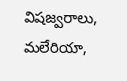విషజ్వరాలు, మలేరియా,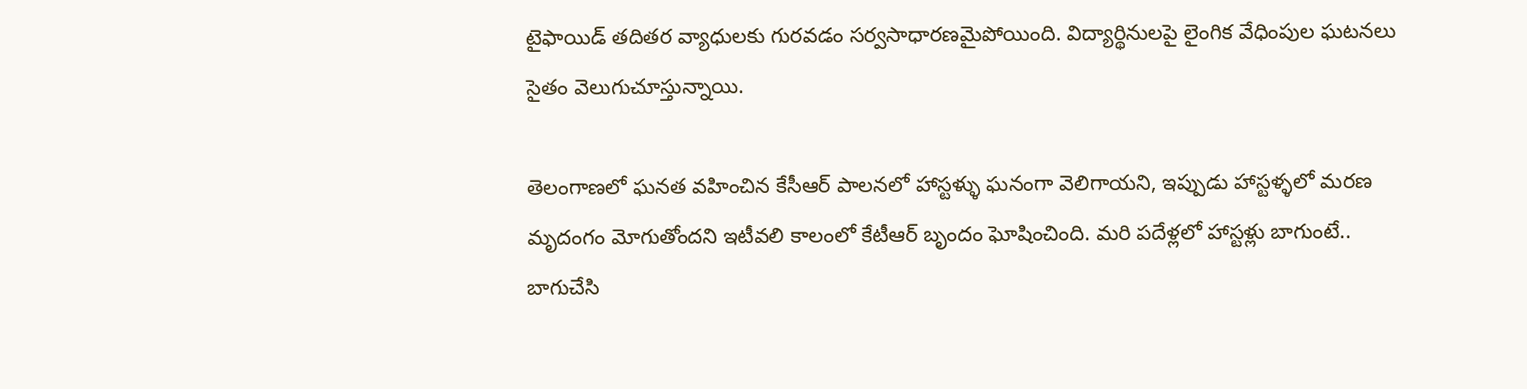టైఫాయిడ్‌ తదితర వ్యాధులకు గురవడం సర్వసాధారణమైపోయింది. విద్యార్థినులపై లైంగిక వేధింపుల ఘటనలు సైతం వెలుగుచూస్తున్నాయి.

తెలంగాణలో ఘనత వహించిన కేసీఆర్‌ పాలనలో హాస్టళ్ళు ఘనంగా వెలిగాయని, ఇప్పుడు హాస్టళ్ళలో మరణ మృదంగం మోగుతోందని ఇటీవలి కాలంలో కేటీఆర్‌ బృందం ఘోషించింది. మరి పదేళ్లలో హాస్టళ్లు బాగుంటే.. బాగుచేసి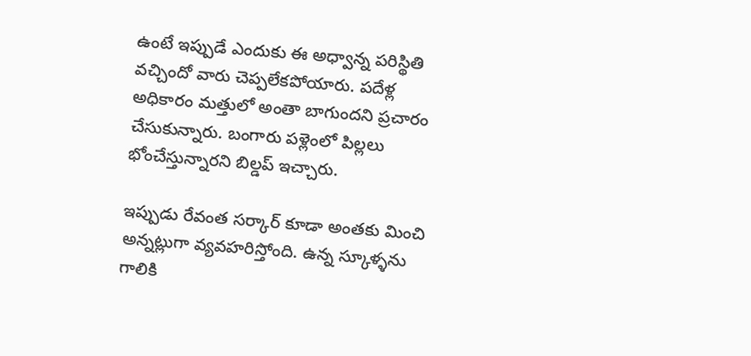ఉంటే ఇప్పుడే ఎందుకు ఈ అధ్వాన్న పరిస్థితి వచ్చిందో వారు చెప్పలేకపోయారు. పదేళ్ల అధికారం మత్తులో అంతా బాగుందని ప్రచారం చేసుకున్నారు. బంగారు పళ్లెంలో పిల్లలు భోంచేస్తున్నారని బిల్డప్‌ ఇచ్చారు.

ఇప్పుడు రేవంత సర్కార్‌ కూడా అంతకు మించి అన్నట్లుగా వ్యవహరిస్తోంది. ఉన్న స్కూళ్ళను గాలికి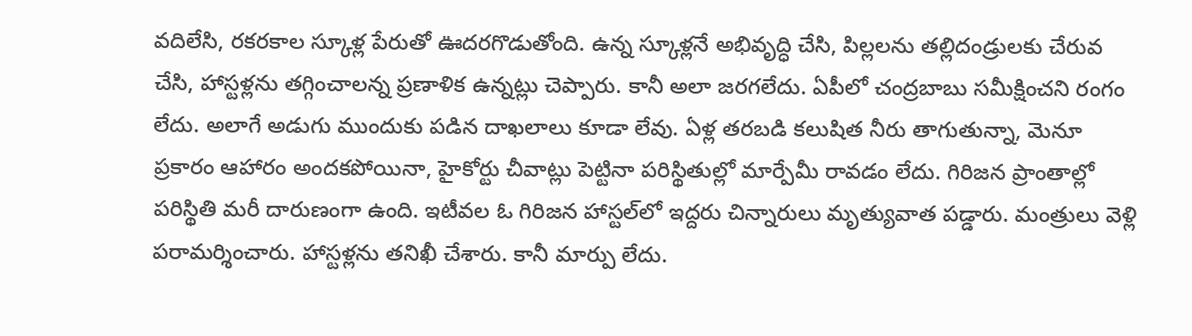వదిలేసి, రకరకాల స్కూళ్ల పేరుతో ఊదరగొడుతోంది. ఉన్న స్కూళ్లనే అభివృద్ధి చేసి, పిల్లలను తల్లిదండ్రులకు చేరువ చేసి, హాస్టళ్లను తగ్గించాలన్న ప్రణాళిక ఉన్నట్లు చెప్పారు. కానీ అలా జరగలేదు. ఏపీలో చంద్రబాబు సమీక్షించని రంగం లేదు. అలాగే అడుగు ముందుకు పడిన దాఖలాలు కూడా లేవు. ఏళ్ల తరబడి కలుషిత నీరు తాగుతున్నా, మెనూ ప్రకారం ఆహారం అందకపోయినా, హైకోర్టు చీవాట్లు పెట్టినా పరిస్థితుల్లో మార్పేమీ రావడం లేదు. గిరిజన ప్రాంతాల్లో పరిస్థితి మరీ దారుణంగా ఉంది. ఇటీవల ఓ గిరిజన హాస్టల్‌లో ఇద్దరు చిన్నారులు మృత్యువాత పడ్డారు. మంత్రులు వెళ్లి పరామర్శించారు. హాస్టళ్లను తనిఖీ చేశారు. కానీ మార్పు లేదు.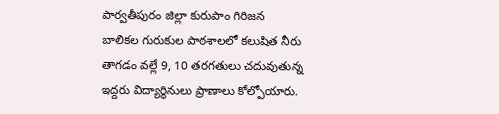పార్వతీపురం జిల్లా కురుపాం గిరిజన బాలికల గురుకుల పాఠశాలలో కలుషిత నీరు తాగడం వల్లే 9, 10 తరగతులు చదువుతున్న ఇద్దరు విద్యార్థినులు ప్రాణాలు కోల్పోయారు.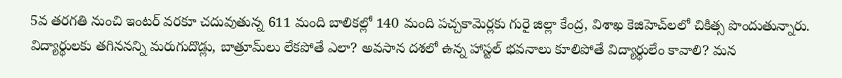5వ తరగతి నుంచి ఇంటర్‌ వరకూ చదువుతున్న 611 మంది బాలికల్లో 140 మంది పచ్చకామెర్లకు గురై జిల్లా కేంద్ర, విశాఖ కెజిహెచ్‌లలో చికిత్స పొందుతున్నారు. విద్యార్థులకు తగిననన్ని మరుగుదొడ్లు, బాత్రూమ్‌లు లేకపోతే ఎలా? అవసాన దశలో ఉన్న హాస్టల్‌ భవనాలు కూలిపోతే విద్యార్థులేం కావాలి? మన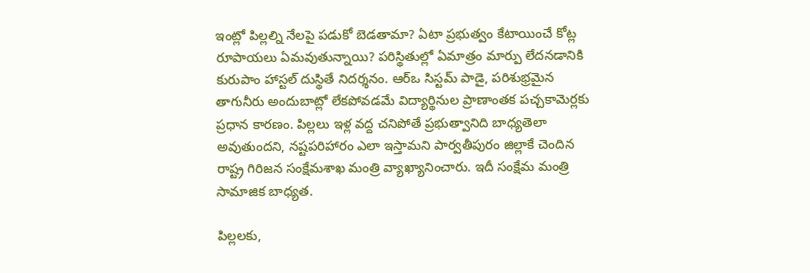ఇంట్లో పిల్లల్ని నేలపై పడుకో బెడతామా? ఏటా ప్రభుత్వం కేటాయించే కోట్ల రూపాయలు ఏమవుతున్నాయి? పరిస్థితుల్లో ఏమాత్రం మార్పు లేదనడానికి కురుపాం హాస్టల్‌ దుస్థితే నిదర్శనం. ఆర్‌ఒ సిస్టమ్‌ పాడై, పరిశుభ్రమైన తాగునీరు అందుబాట్లో లేకపోవడమే విద్యార్థినుల ప్రాణాంతక పచ్చకామెర్లకు ప్రధాన కారణం. పిల్లలు ఇళ్ల వద్ద చనిపోతే ప్రభుత్వానిది బాధ్యతెలా అవుతుందని, నష్టపరిహారం ఎలా ఇస్తామని పార్వతీపురం జిల్లాకే చెందిన రాష్ట్ర గిరిజన సంక్షేమశాఖ మంత్రి వ్యాఖ్యానించారు. ఇదీ సంక్షేమ మంత్రి సామాజిక బాధ్యత.

పిల్లలకు,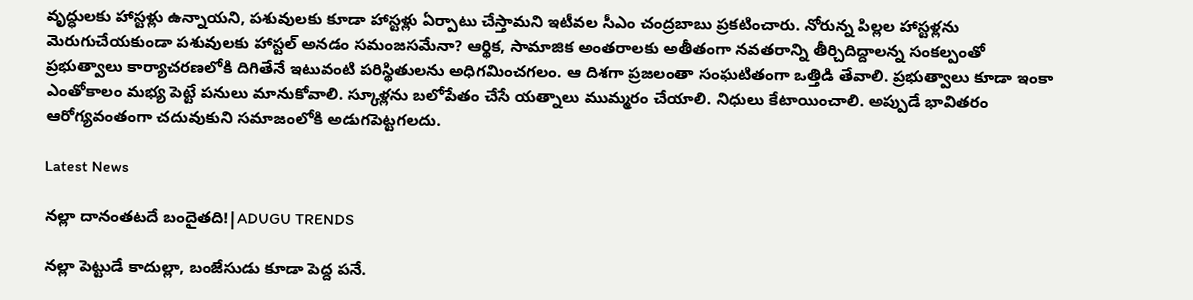వృద్ధులకు హాస్టళ్లు ఉన్నాయని, పశువులకు కూడా హాస్టళ్లు ఏర్పాటు చేస్తామని ఇటీవల సీఎం చంద్రబాబు ప్రకటించారు. నోరున్న పిల్లల హాస్టళ్లను మెరుగుచేయకుండా పశువులకు హాస్టల్‌ అనడం సమంజసమేనా? ఆర్థిక, సామాజిక అంతరాలకు అతీతంగా నవతరాన్ని తీర్చిదిద్దాలన్న సంకల్పంతో ప్రభుత్వాలు కార్యాచరణలోకి దిగితేనే ఇటువంటి పరిస్థితులను అధిగమించగలం. ఆ దిశగా ప్రజలంతా సంఘటితంగా ఒత్తిడి తేవాలి. ప్రభుత్వాలు కూడా ఇంకా ఎంతోకాలం మభ్య పెట్టే పనులు మానుకోవాలి. స్కూళ్లను బలోపేతం చేసే యత్నాలు ముమ్మరం చేయాలి. నిధులు కేటాయించాలి. అప్పుడే భావితరం ఆరోగ్యవంతంగా చదువుకుని సమాజంలోకి అడుగపెట్టగలదు.

Latest News

నల్లా దానంతటదే బందైతది!|ADUGU TRENDS

నల్లా పెట్టుడే కాదుల్లా, బంజేసుడు కూడా పెద్ద పనే.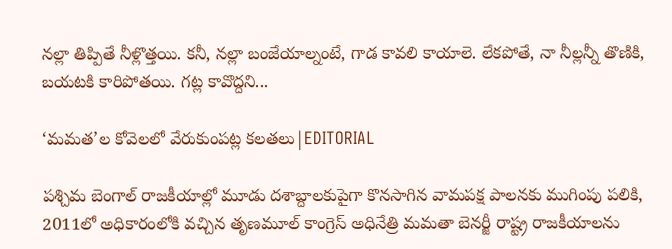నల్లా తిప్పితే నీళ్లొత్తయి. కనీ, నల్లా బంజేయాల్నంటే, గాడ కావలి కాయాలె. లేకపోతే, నా నీల్లన్నీ తొణికి, బయటకి కారిపోతయి. గట్ల కావొద్దని...

‘మమత’ల కోవెలలో వేరుకుంపట్ల కలతలు|EDITORIAL

పశ్చిమ బెంగాల్ రాజకీయాల్లో మూడు దశాబ్దాలకుపైగా కొనసాగిన వామపక్ష పాలనకు ముగింపు పలికి, 2011లో అధికారంలోకి వచ్చిన తృణమూల్ కాంగ్రెస్ అధినేత్రి మమతా బెనర్జీ రాష్ట్ర రాజకీయాలను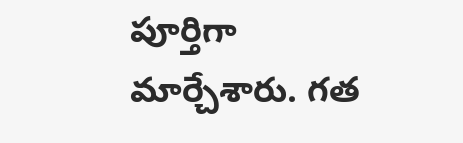పూర్తిగా మార్చేశారు. గత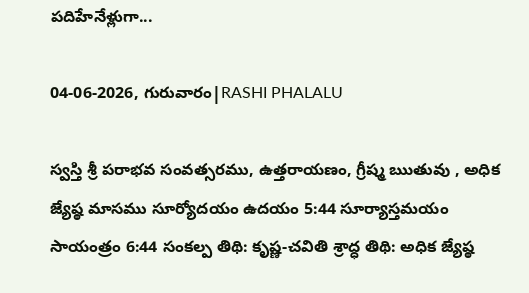పదిహేనేళ్లుగా...

04-06-2026, గురువారం|RASHI PHALALU

స్వస్తి శ్రీ పరాభవ సంవత్సరము, ఉత్తరాయణం, గ్రీష్మ ఋతువు , అధిక జ్యేష్ఠ మాసము సూర్యోదయం ఉదయం 5:44 సూర్యాస్తమయం సాయంత్రం 6:44 సంకల్ప తిథి: కృష్ణ-చవితి శ్రాద్ధ తిథి: అధిక జ్యేష్ఠ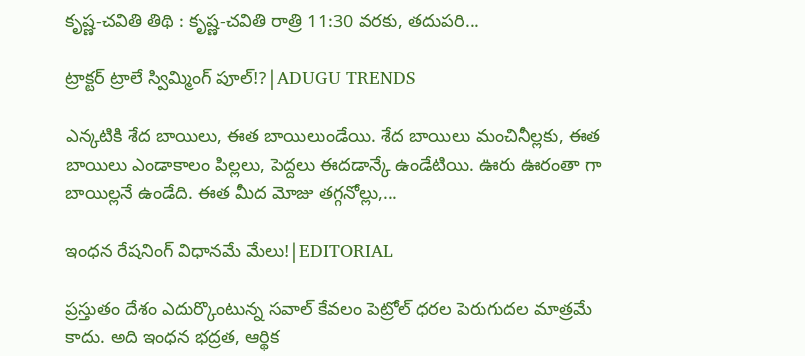కృష్ణ-చవితి తిథి : కృష్ణ-చవితి రాత్రి 11:30 వరకు, తదుపరి...

ట్రాక్టర్ ట్రాలే స్విమ్మింగ్ పూల్!?|ADUGU TRENDS

ఎన్కటికి శేద బాయిలు, ఈత బాయిలుండేయి. శేద బాయిలు మంచినీల్లకు, ఈత బాయిలు ఎండాకాలం పిల్లలు, పెద్దలు ఈదడాన్కే ఉండేటియి. ఊరు ఊరంతా గా బాయిల్లనే ఉండేది. ఈత మీద మోజు తగ్గనోల్లు,...

ఇంధన రేషనింగ్ విధానమే మేలు!|EDITORIAL

ప్రస్తుతం దేశం ఎదుర్కొంటున్న సవాల్ కేవలం పెట్రోల్ ధరల పెరుగుదల మాత్రమే కాదు. అది ఇంధన భద్రత, ఆర్థిక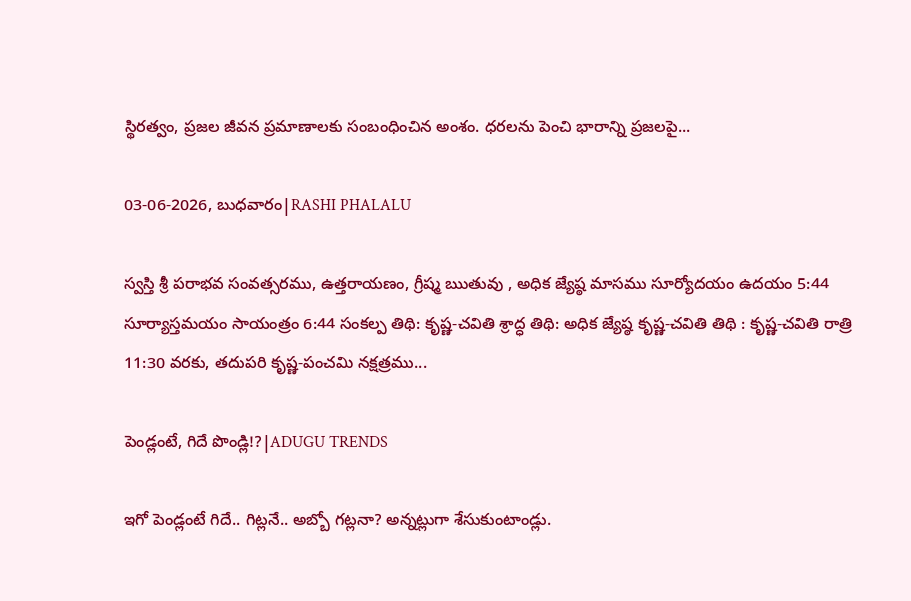స్థిరత్వం, ప్రజల జీవన ప్రమాణాలకు సంబంధించిన అంశం. ధరలను పెంచి భారాన్ని ప్రజలపై...

03-06-2026, బుధవారం|RASHI PHALALU

స్వస్తి శ్రీ పరాభవ సంవత్సరము, ఉత్తరాయణం, గ్రీష్మ ఋతువు , అధిక జ్యేష్ఠ మాసము సూర్యోదయం ఉదయం 5:44 సూర్యాస్తమయం సాయంత్రం 6:44 సంకల్ప తిథి: కృష్ణ-చవితి శ్రాద్ధ తిథి: అధిక జ్యేష్ఠ కృష్ణ-చవితి తిథి : కృష్ణ-చవితి రాత్రి 11:30 వరకు, తదుపరి కృష్ణ-పంచమి నక్షత్రము...

పెండ్లంటే, గిదే పొండ్లి!?|ADUGU TRENDS

ఇగో పెండ్లంటే గిదే.. గిట్లనే.. అబ్బో గట్లనా? అన్నట్లుగా శేసుకుంటాండ్లు.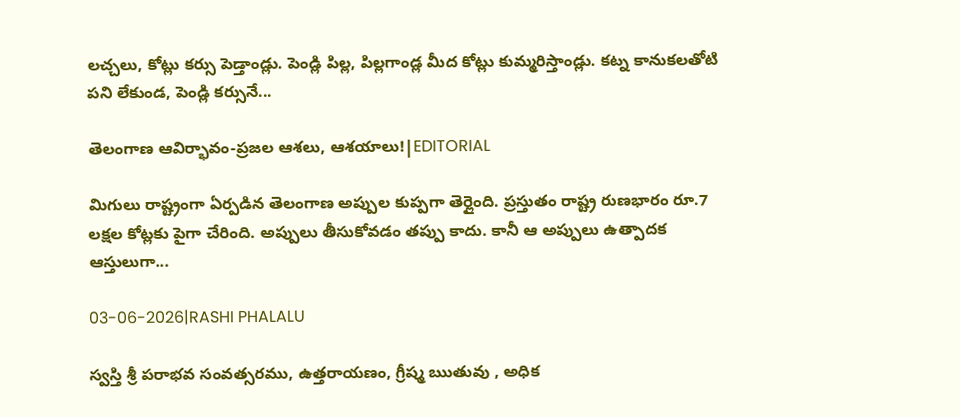లచ్చలు, కోట్లు కర్సు పెడ్తాండ్లు. పెండ్లి పిల్ల, పిల్లగాండ్ల మీద కోట్లు కుమ్మరిస్తాండ్లు. కట్న కానుకలతోటి పని లేకుండ, పెండ్లి కర్సునే...

తెలంగాణ ఆవిర్భావం-ప్రజల ఆశలు, ఆశయాలు!|EDITORIAL

మిగులు రాష్ట్రంగా ఏర్పడిన తెలంగాణ అప్పుల కుప్పగా తెర్లైంది. ప్రస్తుతం రాష్ట్ర రుణభారం రూ.7 లక్షల కోట్లకు పైగా చేరింది. అప్పులు తీసుకోవడం తప్పు కాదు. కానీ ఆ అప్పులు ఉత్పాదక ఆస్తులుగా...

03-06-2026|RASHI PHALALU

స్వస్తి శ్రీ పరాభవ సంవత్సరము, ఉత్తరాయణం, గ్రీష్మ ఋతువు , అధిక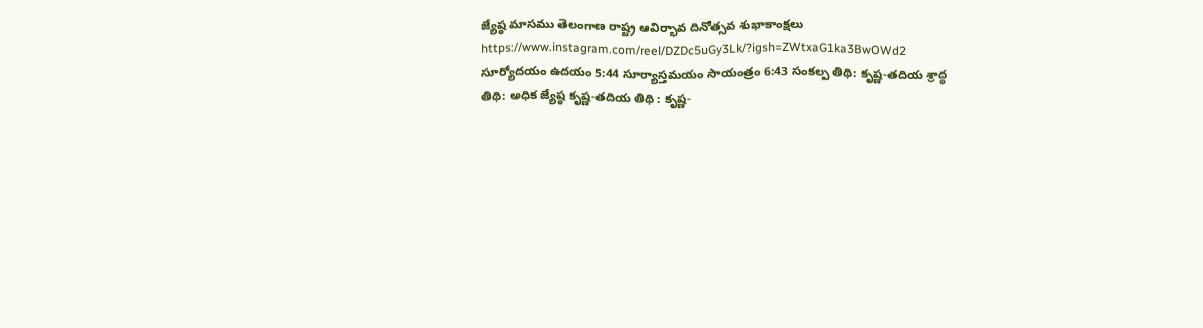జ్యేష్ఠ మాసము తెలంగాణ రాష్ట్ర ఆవిర్భావ దినోత్సవ శుభాకాంక్షలు https://www.instagram.com/reel/DZDc5uGy3Lk/?igsh=ZWtxaG1ka3BwOWd2 సూర్యోదయం ఉదయం 5:44 సూర్యాస్తమయం సాయంత్రం 6:43 సంకల్ప తిథి: కృష్ణ-తదియ శ్రాద్ధ తిథి: అధిక జ్యేష్ఠ కృష్ణ-తదియ తిథి : కృష్ణ-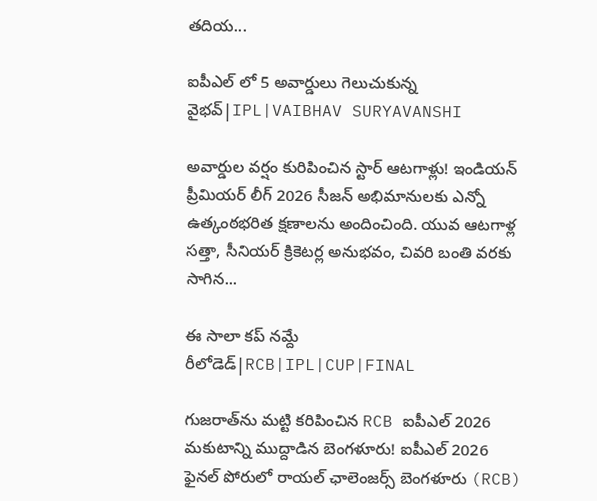తదియ...

ఐపీఎల్ లో 5 అవార్డులు గెలుచుకున్న వైభవ్|IPL|VAIBHAV SURYAVANSHI

అవార్డుల వర్షం కురిపించిన స్టార్ ఆటగాళ్లు! ఇండియన్ ప్రీమియర్ లీగ్ 2026 సీజన్ అభిమానులకు ఎన్నో ఉత్కంఠభరిత క్షణాలను అందించింది. యువ ఆటగాళ్ల సత్తా, సీనియర్ క్రికెటర్ల అనుభవం, చివరి బంతి వరకు సాగిన...

ఈ సాలా కప్ నమ్దే రీలోడెడ్|RCB|IPL|CUP|FINAL

గుజరాత్‌ను మట్టి కరిపించిన RCB ఐపీఎల్ 2026 మకుటాన్ని ముద్దాడిన బెంగళూరు! ఐపీఎల్ 2026 ఫైనల్ పోరులో రాయల్ ఛాలెంజర్స్ బెంగళూరు (RCB)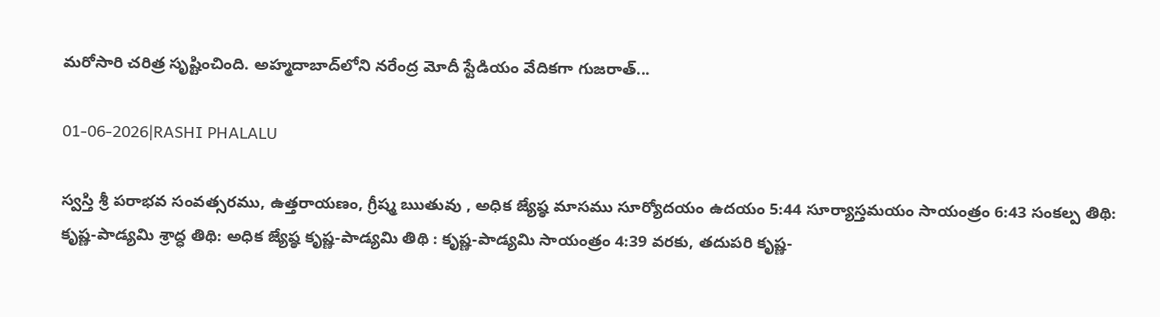మరోసారి చరిత్ర సృష్టించింది. అహ్మదాబాద్‌లోని నరేంద్ర మోదీ స్టేడియం వేదికగా గుజరాత్...

01-06-2026|RASHI PHALALU

స్వస్తి శ్రీ పరాభవ సంవత్సరము, ఉత్తరాయణం, గ్రీష్మ ఋతువు , అధిక జ్యేష్ఠ మాసము సూర్యోదయం ఉదయం 5:44 సూర్యాస్తమయం సాయంత్రం 6:43 సంకల్ప తిథి: కృష్ణ-పాడ్యమి శ్రాద్ధ తిథి: అధిక జ్యేష్ఠ కృష్ణ-పాడ్యమి తిథి : కృష్ణ-పాడ్యమి సాయంత్రం 4:39 వరకు, తదుపరి కృష్ణ-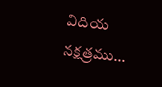విదియ నక్షత్రము...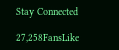Stay Connected

27,258FansLike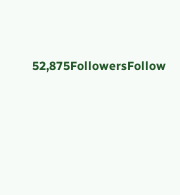52,875FollowersFollow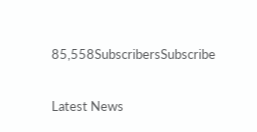85,558SubscribersSubscribe

Latest News